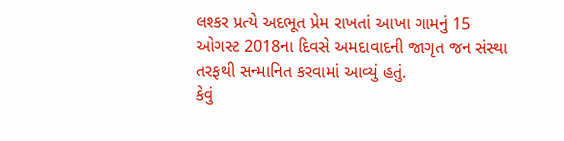લશ્કર પ્રત્યે અદભૂત પ્રેમ રાખતાં આખા ગામનું 15 ઓગસ્ટ 2018ના દિવસે અમદાવાદની જાગૃત જન સંસ્થા તરફથી સન્માનિત કરવામાં આવ્યું હતું.
કેવું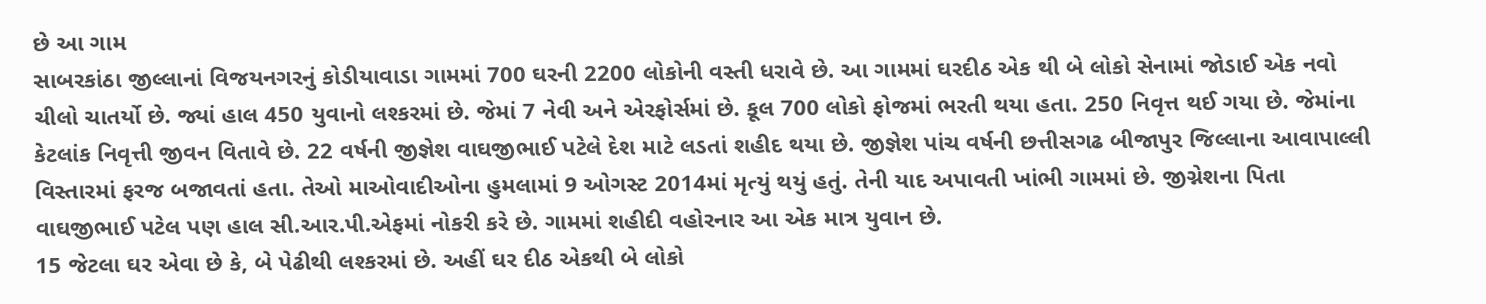છે આ ગામ
સાબરકાંઠા જીલ્લાનાં વિજયનગરનું કોડીયાવાડા ગામમાં 700 ઘરની 2200 લોકોની વસ્તી ધરાવે છે. આ ગામમાં ઘરદીઠ એક થી બે લોકો સેનામાં જોડાઈ એક નવો ચીલો ચાતર્યો છે. જ્યાં હાલ 450 યુવાનો લશ્કરમાં છે. જેમાં 7 નેવી અને એરફોર્સમાં છે. કૂલ 700 લોકો ફોજમાં ભરતી થયા હતા. 250 નિવૃત્ત થઈ ગયા છે. જેમાંના કેટલાંક નિવૃત્તી જીવન વિતાવે છે. 22 વર્ષની જીજ્ઞેશ વાઘજીભાઈ પટેલે દેશ માટે લડતાં શહીદ થયા છે. જીજ્ઞેશ પાંચ વર્ષની છત્તીસગઢ બીજાપુર જિલ્લાના આવાપાલ્લી વિસ્તારમાં ફરજ બજાવતાં હતા. તેઓ માઓવાદીઓના હુમલામાં 9 ઓગસ્ટ 2014માં મૃત્યું થયું હતું. તેની યાદ અપાવતી ખાંભી ગામમાં છે. જીગ્નેશના પિતા વાઘજીભાઈ પટેલ પણ હાલ સી.આર.પી.એફમાં નોકરી કરે છે. ગામમાં શહીદી વહોરનાર આ એક માત્ર યુવાન છે.
15 જેટલા ઘર એવા છે કે, બે પેઢીથી લશ્કરમાં છે. અહીં ઘર દીઠ એકથી બે લોકો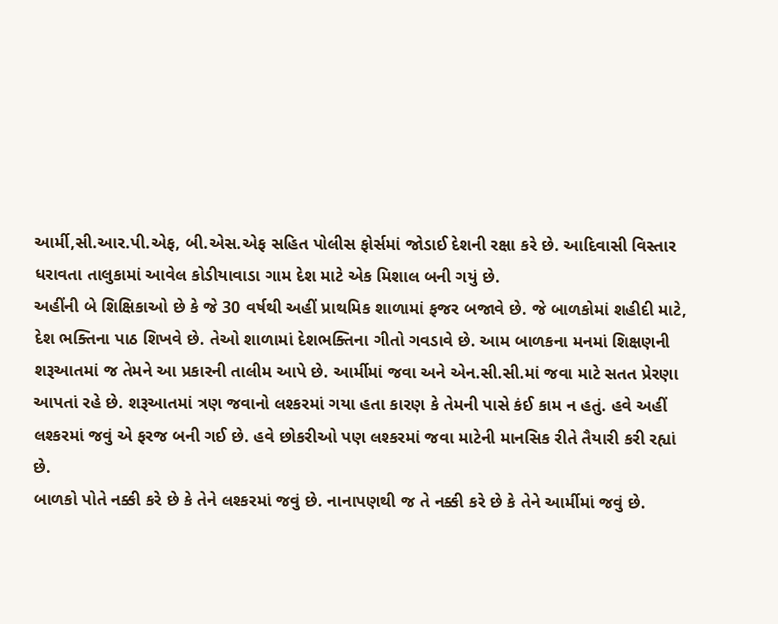આર્મી,સી.આર.પી.એફ, બી.એસ.એફ સહિત પોલીસ ફોર્સમાં જોડાઈ દેશની રક્ષા કરે છે. આદિવાસી વિસ્તાર ધરાવતા તાલુકામાં આવેલ કોડીયાવાડા ગામ દેશ માટે એક મિશાલ બની ગયું છે.
અહીંની બે શિક્ષિકાઓ છે કે જે 30 વર્ષથી અહીં પ્રાથમિક શાળામાં ફજર બજાવે છે. જે બાળકોમાં શહીદી માટે, દેશ ભક્તિના પાઠ શિખવે છે. તેઓ શાળામાં દેશભક્તિના ગીતો ગવડાવે છે. આમ બાળકના મનમાં શિક્ષણની શરૂઆતમાં જ તેમને આ પ્રકારની તાલીમ આપે છે. આર્મીમાં જવા અને એન.સી.સી.માં જવા માટે સતત પ્રેરણા આપતાં રહે છે. શરૂઆતમાં ત્રણ જવાનો લશ્કરમાં ગયા હતા કારણ કે તેમની પાસે કંઈ કામ ન હતું. હવે અહીં લશ્કરમાં જવું એ ફરજ બની ગઈ છે. હવે છોકરીઓ પણ લશ્કરમાં જવા માટેની માનસિક રીતે તૈયારી કરી રહ્યાં છે.
બાળકો પોતે નક્કી કરે છે કે તેને લશ્કરમાં જવું છે. નાનાપણથી જ તે નક્કી કરે છે કે તેને આર્મીમાં જવું છે.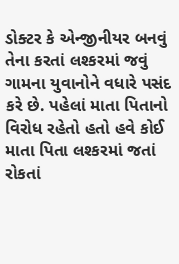ડોક્ટર કે એન્જીનીયર બનવું તેના કરતાં લશ્કરમાં જવું ગામના યુવાનોને વધારે પસંદ કરે છે. પહેલાં માતા પિતાનો વિરોધ રહેતો હતો હવે કોઈ માતા પિતા લશ્કરમાં જતાં રોકતાં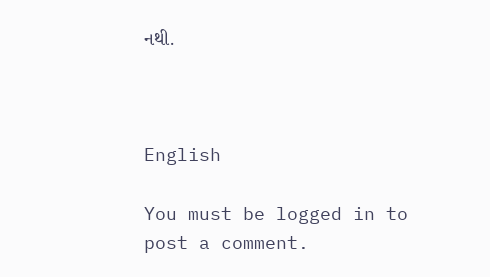નથી.



English

You must be logged in to post a comment.